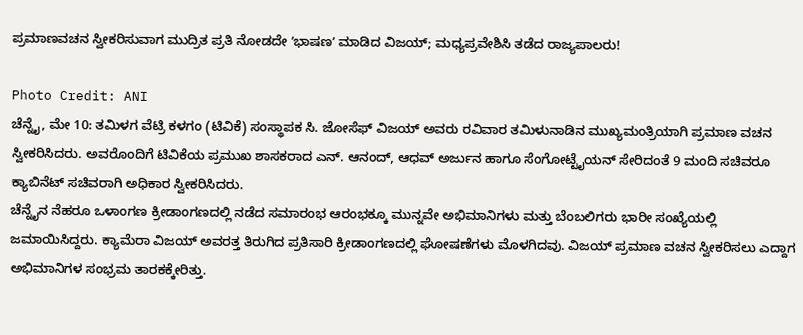ಪ್ರಮಾಣವಚನ ಸ್ವೀಕರಿಸುವಾಗ ಮುದ್ರಿತ ಪ್ರತಿ ನೋಡದೇ ʼಭಾಷಣʼ ಮಾಡಿದ ವಿಜಯ್; ಮಧ್ಯಪ್ರವೇಶಿಸಿ ತಡೆದ ರಾಜ್ಯಪಾಲರು!

Photo Credit: ANI
ಚೆನ್ನೈ, ಮೇ 10: ತಮಿಳಗ ವೆಟ್ರಿ ಕಳಗಂ (ಟಿವಿಕೆ) ಸಂಸ್ಥಾಪಕ ಸಿ. ಜೋಸೆಫ್ ವಿಜಯ್ ಅವರು ರವಿವಾರ ತಮಿಳುನಾಡಿನ ಮುಖ್ಯಮಂತ್ರಿಯಾಗಿ ಪ್ರಮಾಣ ವಚನ ಸ್ವೀಕರಿಸಿದರು. ಅವರೊಂದಿಗೆ ಟಿವಿಕೆಯ ಪ್ರಮುಖ ಶಾಸಕರಾದ ಎನ್. ಆನಂದ್, ಆಧವ್ ಅರ್ಜುನ ಹಾಗೂ ಸೆಂಗೋಟ್ಟೈಯನ್ ಸೇರಿದಂತೆ 9 ಮಂದಿ ಸಚಿವರೂ ಕ್ಯಾಬಿನೆಟ್ ಸಚಿವರಾಗಿ ಅಧಿಕಾರ ಸ್ವೀಕರಿಸಿದರು.
ಚೆನ್ನೈನ ನೆಹರೂ ಒಳಾಂಗಣ ಕ್ರೀಡಾಂಗಣದಲ್ಲಿ ನಡೆದ ಸಮಾರಂಭ ಆರಂಭಕ್ಕೂ ಮುನ್ನವೇ ಅಭಿಮಾನಿಗಳು ಮತ್ತು ಬೆಂಬಲಿಗರು ಭಾರೀ ಸಂಖ್ಯೆಯಲ್ಲಿ ಜಮಾಯಿಸಿದ್ದರು. ಕ್ಯಾಮೆರಾ ವಿಜಯ್ ಅವರತ್ತ ತಿರುಗಿದ ಪ್ರತಿಸಾರಿ ಕ್ರೀಡಾಂಗಣದಲ್ಲಿ ಘೋಷಣೆಗಳು ಮೊಳಗಿದವು. ವಿಜಯ್ ಪ್ರಮಾಣ ವಚನ ಸ್ವೀಕರಿಸಲು ಎದ್ದಾಗ ಅಭಿಮಾನಿಗಳ ಸಂಭ್ರಮ ತಾರಕಕ್ಕೇರಿತ್ತು.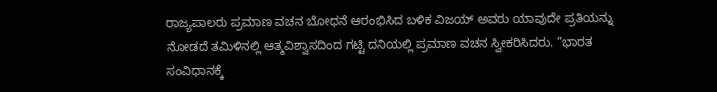ರಾಜ್ಯಪಾಲರು ಪ್ರಮಾಣ ವಚನ ಬೋಧನೆ ಆರಂಭಿಸಿದ ಬಳಿಕ ವಿಜಯ್ ಅವರು ಯಾವುದೇ ಪ್ರತಿಯನ್ನು ನೋಡದೆ ತಮಿಳಿನಲ್ಲಿ ಆತ್ಮವಿಶ್ವಾಸದಿಂದ ಗಟ್ಟಿ ದನಿಯಲ್ಲಿ ಪ್ರಮಾಣ ವಚನ ಸ್ವೀಕರಿಸಿದರು. “ಭಾರತ ಸಂವಿಧಾನಕ್ಕೆ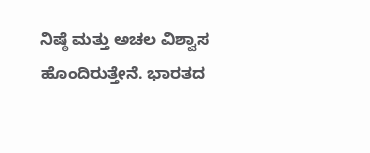ನಿಷ್ಠೆ ಮತ್ತು ಅಚಲ ವಿಶ್ವಾಸ ಹೊಂದಿರುತ್ತೇನೆ. ಭಾರತದ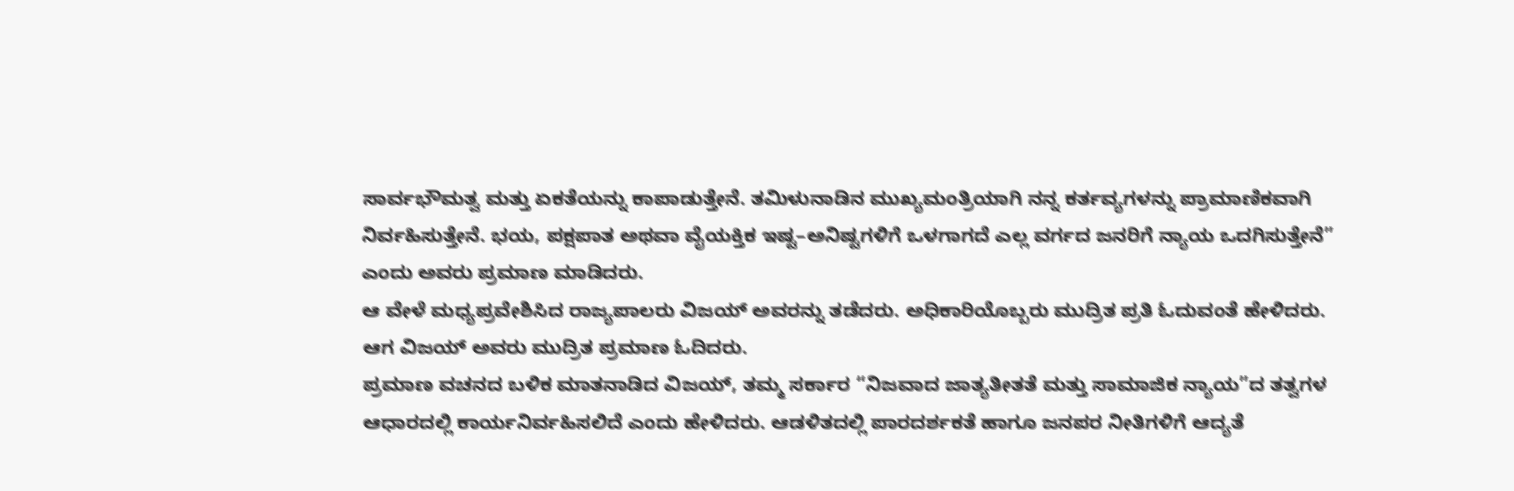ಸಾರ್ವಭೌಮತ್ವ ಮತ್ತು ಏಕತೆಯನ್ನು ಕಾಪಾಡುತ್ತೇನೆ. ತಮಿಳುನಾಡಿನ ಮುಖ್ಯಮಂತ್ರಿಯಾಗಿ ನನ್ನ ಕರ್ತವ್ಯಗಳನ್ನು ಪ್ರಾಮಾಣಿಕವಾಗಿ ನಿರ್ವಹಿಸುತ್ತೇನೆ. ಭಯ, ಪಕ್ಷಪಾತ ಅಥವಾ ವೈಯಕ್ತಿಕ ಇಷ್ಟ–ಅನಿಷ್ಟಗಳಿಗೆ ಒಳಗಾಗದೆ ಎಲ್ಲ ವರ್ಗದ ಜನರಿಗೆ ನ್ಯಾಯ ಒದಗಿಸುತ್ತೇನೆ” ಎಂದು ಅವರು ಪ್ರಮಾಣ ಮಾಡಿದರು.
ಆ ವೇಳೆ ಮಧ್ಯಪ್ರವೇಶಿಸಿದ ರಾಜ್ಯಪಾಲರು ವಿಜಯ್ ಅವರನ್ನು ತಡೆದರು. ಅಧಿಕಾರಿಯೊಬ್ಬರು ಮುದ್ರಿತ ಪ್ರತಿ ಓದುವಂತೆ ಹೇಳಿದರು. ಆಗ ವಿಜಯ್ ಅವರು ಮುದ್ರಿತ ಪ್ರಮಾಣ ಓದಿದರು.
ಪ್ರಮಾಣ ವಚನದ ಬಳಿಕ ಮಾತನಾಡಿದ ವಿಜಯ್, ತಮ್ಮ ಸರ್ಕಾರ “ನಿಜವಾದ ಜಾತ್ಯತೀತತೆ ಮತ್ತು ಸಾಮಾಜಿಕ ನ್ಯಾಯ”ದ ತತ್ವಗಳ ಆಧಾರದಲ್ಲಿ ಕಾರ್ಯನಿರ್ವಹಿಸಲಿದೆ ಎಂದು ಹೇಳಿದರು. ಆಡಳಿತದಲ್ಲಿ ಪಾರದರ್ಶಕತೆ ಹಾಗೂ ಜನಪರ ನೀತಿಗಳಿಗೆ ಆದ್ಯತೆ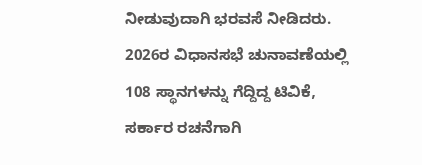ನೀಡುವುದಾಗಿ ಭರವಸೆ ನೀಡಿದರು.
2026ರ ವಿಧಾನಸಭೆ ಚುನಾವಣೆಯಲ್ಲಿ 108 ಸ್ಥಾನಗಳನ್ನು ಗೆದ್ದಿದ್ದ ಟಿವಿಕೆ, ಸರ್ಕಾರ ರಚನೆಗಾಗಿ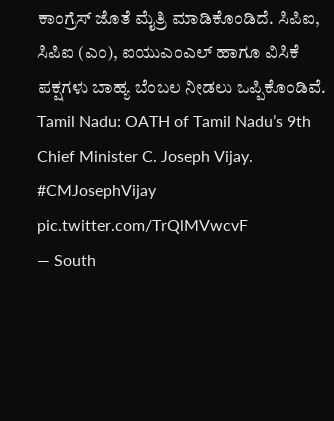ಕಾಂಗ್ರೆಸ್ ಜೊತೆ ಮೈತ್ರಿ ಮಾಡಿಕೊಂಡಿದೆ. ಸಿಪಿಐ, ಸಿಪಿಐ (ಎಂ), ಐಯುಎಂಎಲ್ ಹಾಗೂ ವಿಸಿಕೆ ಪಕ್ಷಗಳು ಬಾಹ್ಯ ಬೆಂಬಲ ನೀಡಲು ಒಪ್ಪಿಕೊಂಡಿವೆ.
Tamil Nadu: OATH of Tamil Nadu’s 9th Chief Minister C. Joseph Vijay. #CMJosephVijay pic.twitter.com/TrQlMVwcvF
— South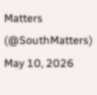Matters (@SouthMatters) May 10, 2026